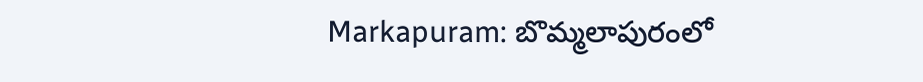Markapuram: బొమ్మలాపురంలో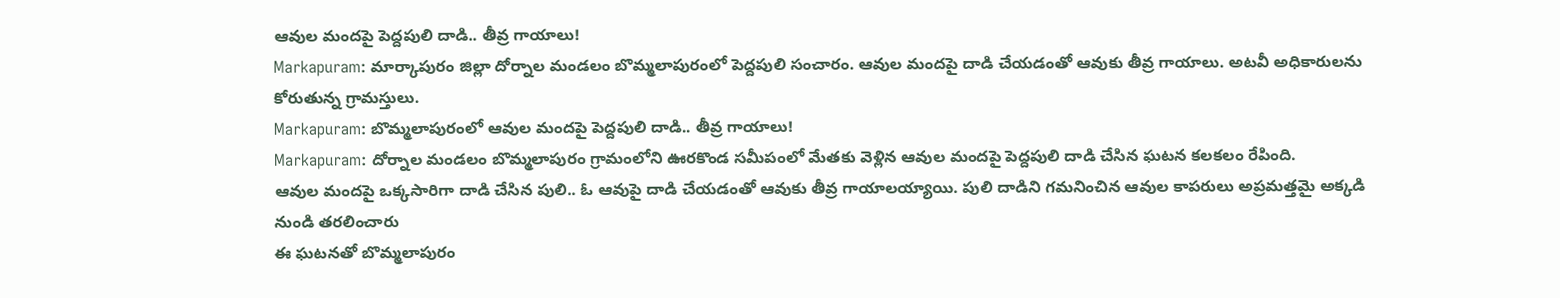ఆవుల మందపై పెద్దపులి దాడి.. తీవ్ర గాయాలు!
Markapuram: మార్కాపురం జిల్లా దోర్నాల మండలం బొమ్మలాపురంలో పెద్దపులి సంచారం. ఆవుల మందపై దాడి చేయడంతో ఆవుకు తీవ్ర గాయాలు. అటవీ అధికారులను కోరుతున్న గ్రామస్తులు.
Markapuram: బొమ్మలాపురంలో ఆవుల మందపై పెద్దపులి దాడి.. తీవ్ర గాయాలు!
Markapuram: దోర్నాల మండలం బొమ్మలాపురం గ్రామంలోని ఊరకొండ సమీపంలో మేతకు వెళ్లిన ఆవుల మందపై పెద్దపులి దాడి చేసిన ఘటన కలకలం రేపింది.
ఆవుల మందపై ఒక్కసారిగా దాడి చేసిన పులి.. ఓ ఆవుపై దాడి చేయడంతో ఆవుకు తీవ్ర గాయాలయ్యాయి. పులి దాడిని గమనించిన ఆవుల కాపరులు అప్రమత్తమై అక్కడి నుండి తరలించారు
ఈ ఘటనతో బొమ్మలాపురం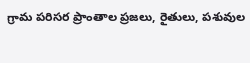గ్రామ పరిసర ప్రాంతాల ప్రజలు, రైతులు, పశువుల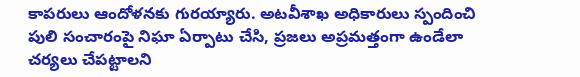కాపరులు ఆందోళనకు గురయ్యారు. అటవీశాఖ అధికారులు స్పందించి పులి సంచారంపై నిఘా ఏర్పాటు చేసి, ప్రజలు అప్రమత్తంగా ఉండేలా చర్యలు చేపట్టాలని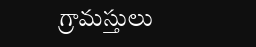గ్రామస్తులు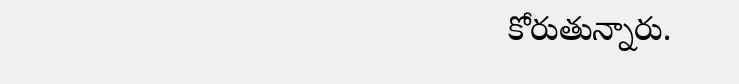కోరుతున్నారు.